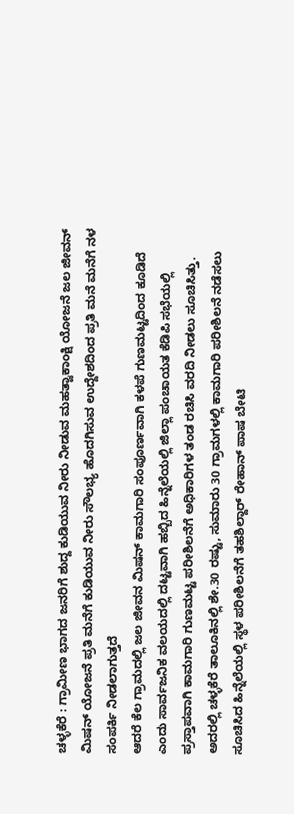ಚಳ್ಳಕೆರೆ : ಗ್ರಾಮೀಣ ಭಾಗದ ಜನರಿಗೆ ಶುದ್ದ ಕುಡಿಯುವ ನೀರು ನೀಡುವ ಮಹತ್ವಾಕಾಂಕ್ಷಿ ಯೋಜನೆ ಜಲ ಜೀವನ್ ಮಿಷನ್ ಯೋಜನೆ ಪ್ರತಿ ಮನೆಗೆ ಕುಡಿಯುವ ನೀರು ಸೌಲಭ್ಯ ಹೊದಗಿಸುವ ಉದ್ದೇಶದಿಂದ ಪ್ರತಿ ಮನೆ ಮನೆಗೆ ನಳ ಸಂಪರ್ಕಿ ನೀಡಲಾಗುತ್ತದೆ
ಆದರೆ ಕೆಲ ಗ್ರಾಮದಲ್ಲಿ ಜಲ ಜೀವನ ಮಿಷನ್ ಕಾಮಗಾರಿ ಸಂಪೂರ್ಣವಾಗಿ ಕಳಪೆ ಗುಣಮಟ್ಟದಿಂದ ಕೂಡಿದೆ ಎಂದು ಸಾರ್ವಜನಿಕ ವಲಯದಲ್ಲಿ ದಟ್ಟವಾಗಿ ಹಬ್ಬಿದ ಹಿನ್ನೆಲೆಯಲ್ಲಿ ಜಿಲ್ಲಾ ಪಂಚಾಯತ ಕೆಡಿಪಿ ಸಭೆಯಲ್ಲಿ ಪ್ರಸ್ತಾಪವಾಗಿ ಕಾಮಗಾರಿ ಗುಣಮಟ್ಟ ಪರೀಶಿಲನೆಗೆ ಅಧಿಕಾರಿಗಳ ತಂಡ ರಚಿಸಿ ವರದಿ ನೀಡಲು ಸೂಚಿಸಿತ್ತು.
ಅದರಲ್ಲಿ ಚಳ್ಳಕೆರೆ ತಾಲೂಕಿನಲ್ಲಿ ಶೇ.30 ರಷ್ಟು, ಸುಮಾರು 30 ಗ್ರಾಮಗಳಲ್ಲಿ ಕಾಮಗಾರಿ ಪರೀಶಿಲನೆ ನಡೆಸಲು ಸೂಚಿಸಿದ ಹಿನ್ನೆಲೆಯಲ್ಲಿ ಸ್ಥಳ ಪರೀಶಿಲನೆಗೆ ತಹಶಿಲ್ದಾರ್ ರೇಹಾನ್ ಪಾಷ ಬೇಟಿ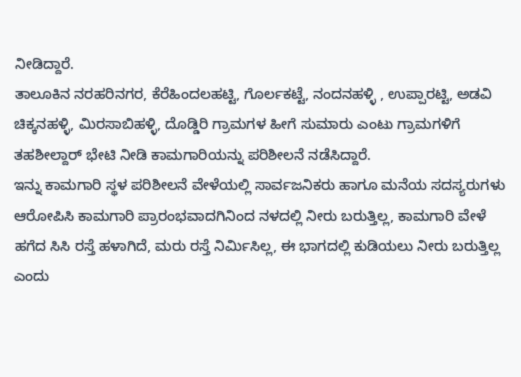ನೀಡಿದ್ದಾರೆ.
ತಾಲೂಕಿನ ನರಹರಿನಗರ, ಕೆರೆಹಿಂದಲಹಟ್ಟಿ, ಗೊರ್ಲಕಟ್ಟೆ, ನಂದನಹಳ್ಳಿ , ಉಪ್ಪಾರಟ್ಟಿ, ಅಡವಿ ಚಿಕ್ಕನಹಳ್ಳಿ, ಮಿರಸಾಬಿಹಳ್ಳಿ, ದೊಡ್ಡಿರಿ ಗ್ರಾಮಗಳ ಹೀಗೆ ಸುಮಾರು ಎಂಟು ಗ್ರಾಮಗಳಿಗೆ ತಹಶೀಲ್ದಾರ್ ಭೇಟಿ ನೀಡಿ ಕಾಮಗಾರಿಯನ್ನು ಪರಿಶೀಲನೆ ನಡೆಸಿದ್ದಾರೆ.
ಇನ್ನು ಕಾಮಗಾರಿ ಸ್ಥಳ ಪರಿಶೀಲನೆ ವೇಳೆಯಲ್ಲಿ ಸಾರ್ವಜನಿಕರು ಹಾಗೂ ಮನೆಯ ಸದಸ್ಯರುಗಳು ಆರೋಪಿಸಿ ಕಾಮಗಾರಿ ಪ್ರಾರಂಭವಾದಗಿನಿಂದ ನಳದಲ್ಲಿ ನೀರು ಬರುತ್ತಿಲ್ಲ, ಕಾಮಗಾರಿ ವೇಳೆ ಹಗೆದ ಸಿಸಿ ರಸ್ತೆ ಹಳಾಗಿದೆ, ಮರು ರಸ್ತೆ ನಿರ್ಮಿಸಿಲ್ಲ, ಈ ಭಾಗದಲ್ಲಿ ಕುಡಿಯಲು ನೀರು ಬರುತ್ತಿಲ್ಲ ಎಂದು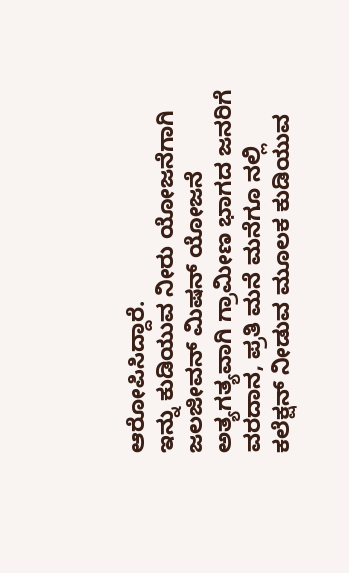ಆರೋಪಿಸಿದ್ದಾರೆ.
ಇನ್ನು ಕುಡಿಯುವ ನೀರು ಯೋಜನೆಗಾಗಿ ಜಲಜೀವನ್ ಮಿಷನ್ ಯೋಜನೆ ಅತ್ಯಗತ್ಯವಾಗಿ ಗ್ರಾಮೀಣ ಭಾಗದ ಜನರಿಗೆ ವರದಾನ, ಪ್ರತಿ ಮನೆ ಮನೆಗೂ ನಲ್ಲಿ ಕಲೆಕ್ಷನ್ ನೀಡುವ ಮೂಲಕ ಕುಡಿಯುವ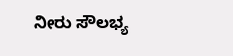ನೀರು ಸೌಲಭ್ಯ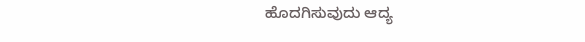ಹೊದಗಿಸುವುದು ಆದ್ಯ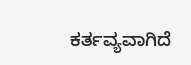ಕರ್ತವ್ಯವಾಗಿದೆ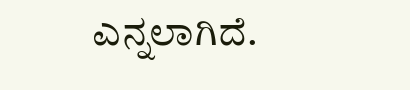ಎನ್ನಲಾಗಿದೆ.